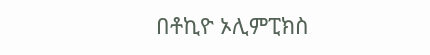በቶኪዮ ኦሊምፒክስ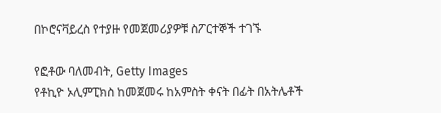በኮሮናቫይረስ የተያዙ የመጀመሪያዎቹ ስፖርተኞች ተገኙ

የፎቶው ባለመብት, Getty Images
የቶኪዮ ኦሊምፒክስ ከመጀመሩ ከአምስት ቀናት በፊት በአትሌቶች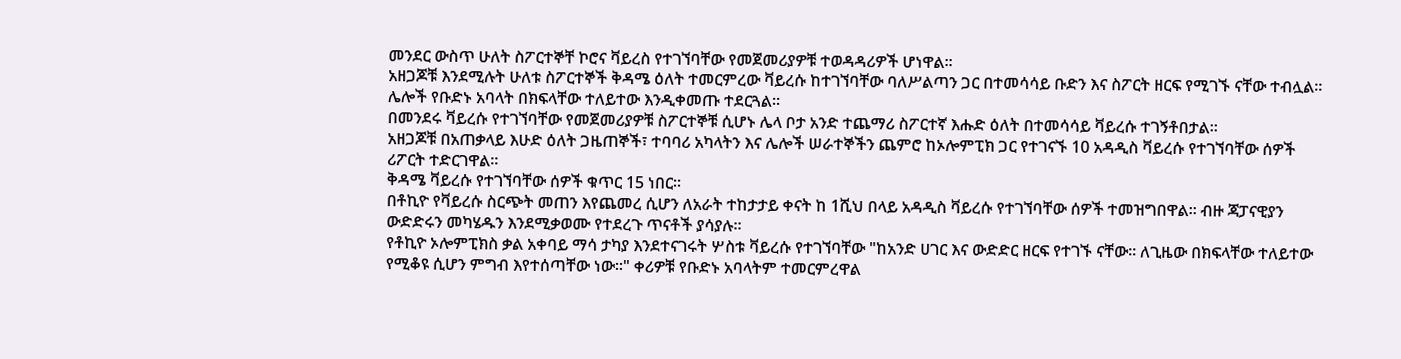መንደር ውስጥ ሁለት ስፖርተኞቸ ኮሮና ቫይረስ የተገኘባቸው የመጀመሪያዎቹ ተወዳዳሪዎች ሆነዋል፡፡
አዘጋጆቹ እንደሚሉት ሁለቱ ስፖርተኞች ቅዳሜ ዕለት ተመርምረው ቫይረሱ ከተገኘባቸው ባለሥልጣን ጋር በተመሳሳይ ቡድን እና ስፖርት ዘርፍ የሚገኙ ናቸው ተብሏል፡፡
ሌሎች የቡድኑ አባላት በክፍላቸው ተለይተው እንዲቀመጡ ተደርጓል።
በመንደሩ ቫይረሱ የተገኘባቸው የመጀመሪያዎቹ ስፖርተኞቹ ሲሆኑ ሌላ ቦታ አንድ ተጨማሪ ስፖርተኛ እሑድ ዕለት በተመሳሳይ ቫይረሱ ተገኝቶበታል፡፡
አዘጋጆቹ በአጠቃላይ እሁድ ዕለት ጋዜጠኞች፣ ተባባሪ አካላትን እና ሌሎች ሠራተኞችን ጨምሮ ከኦሎምፒክ ጋር የተገናኙ 10 አዳዲስ ቫይረሱ የተገኘባቸው ሰዎች ሪፖርት ተድርገዋል፡፡
ቅዳሜ ቫይረሱ የተገኘባቸው ሰዎች ቁጥር 15 ነበር፡፡
በቶኪዮ የቫይረሱ ስርጭት መጠን እየጨመረ ሲሆን ለአራት ተከታታይ ቀናት ከ 1ሺህ በላይ አዳዲስ ቫይረሱ የተገኘባቸው ሰዎች ተመዝግበዋል፡፡ ብዙ ጃፓናዊያን ውድድሩን መካሄዱን እንደሚቃወሙ የተደረጉ ጥናቶች ያሳያሉ፡፡
የቶኪዮ ኦሎምፒክስ ቃል አቀባይ ማሳ ታካያ እንደተናገሩት ሦስቱ ቫይረሱ የተገኘባቸው "ከአንድ ሀገር እና ውድድር ዘርፍ የተገኙ ናቸው፡፡ ለጊዜው በክፍላቸው ተለይተው የሚቆዩ ሲሆን ምግብ እየተሰጣቸው ነው።" ቀሪዎቹ የቡድኑ አባላትም ተመርምረዋል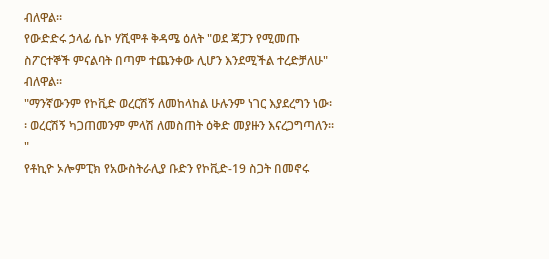ብለዋል።
የውድድሩ ኃላፊ ሴኮ ሃሺሞቶ ቅዳሜ ዕለት "ወደ ጃፓን የሚመጡ ስፖርተኞች ምናልባት በጣም ተጨንቀው ሊሆን እንደሚችል ተረድቻለሁ" ብለዋል፡፡
"ማንኛውንም የኮቪድ ወረርሽኝ ለመከላከል ሁሉንም ነገር እያደረግን ነው፡፡ ወረርሽኝ ካጋጠመንም ምላሽ ለመስጠት ዕቅድ መያዙን እናረጋግጣለን፡፡"
የቶኪዮ ኦሎምፒክ የአውስትራሊያ ቡድን የኮቪድ-19 ስጋት በመኖሩ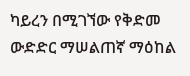ካይረን በሚገኘው የቅድመ ውድድር ማሠልጠኛ ማዕከል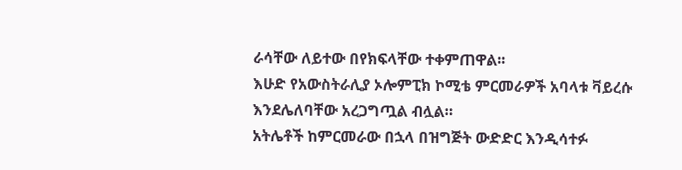ራሳቸው ለይተው በየክፍላቸው ተቀምጠዋል፡፡
እሁድ የአውስትራሊያ ኦሎምፒክ ኮሚቴ ምርመራዎች አባላቱ ቫይረሱ እንደሌለባቸው አረጋግጧል ብሏል።
አትሌቶች ከምርመራው በኋላ በዝግጅት ውድድር እንዲሳተፉ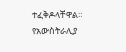ተፈቅዶላቸዋል።
የአውስትራሊያ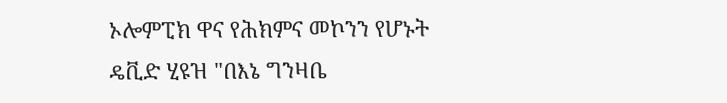ኦሎምፒክ ዋና የሕክምና መኮንን የሆኑት ዴቪድ ሂዩዝ "በእኔ ግንዛቤ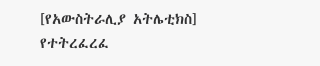[የአውስትራሊያ አትሌቲክስ] የተትረፈረፈ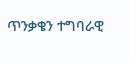ጥንቃቄን ተግባራዊ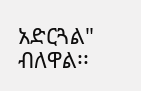አድርጓል" ብለዋል፡፡